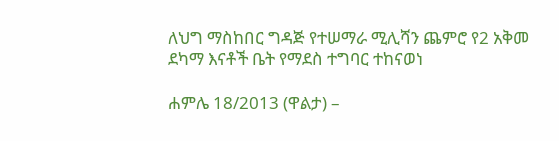ለህግ ማስከበር ግዳጅ የተሠማራ ሚሊሻን ጨምሮ የ2 አቅመ ደካማ እናቶች ቤት የማደስ ተግባር ተከናወነ

ሐምሌ 18/2013 (ዋልታ) –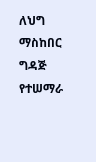ለህግ ማስከበር ግዳጅ የተሠማራ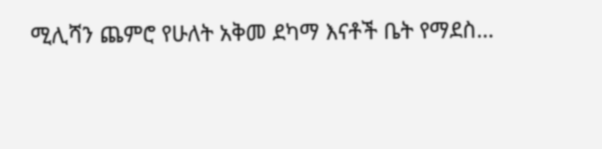ሚሊሻን ጨምሮ የሁለት አቅመ ደካማ እናቶች ቤት የማደስ…